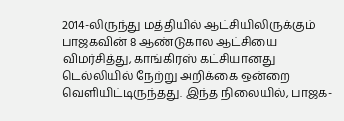2014-லிருந்து மத்தியில் ஆட்சியிலிருக்கும் பாஜகவின் 8 ஆண்டுகால ஆட்சியை விமர்சித்து, காங்கிரஸ் கட்சியானது டெல்லியில் நேற்று அறிக்கை ஒன்றை வெளியிட்டிருந்தது. இந்த நிலையில், பாஜக-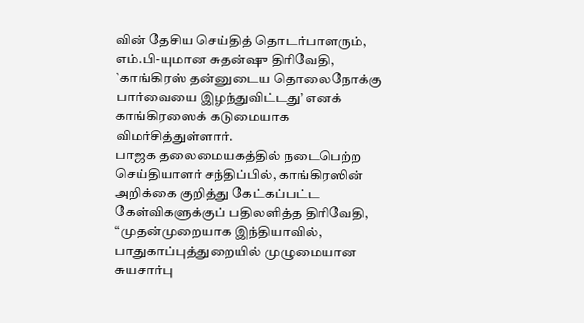வின் தேசிய செய்தித் தொடர்பாளரும், எம்.பி-யுமான சுதன்ஷு திரிவேதி, `காங்கிரஸ் தன்னுடைய தொலைநோக்கு பார்வையை இழந்துவிட்டது’ எனக் காங்கிரஸைக் கடுமையாக விமர்சித்துள்ளார்.
பாஜக தலைமையகத்தில் நடைபெற்ற செய்தியாளர் சந்திப்பில், காங்கிரஸின் அறிக்கை குறித்து கேட்கப்பட்ட கேள்விகளுக்குப் பதிலளித்த திரிவேதி, “முதன்முறையாக இந்தியாவில், பாதுகாப்புத்துறையில் முழுமையான சுயசார்பு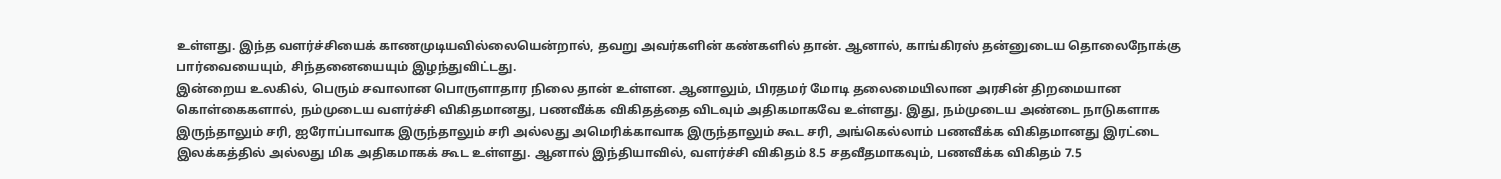உள்ளது. இந்த வளர்ச்சியைக் காணமுடியவில்லையென்றால், தவறு அவர்களின் கண்களில் தான். ஆனால், காங்கிரஸ் தன்னுடைய தொலைநோக்கு பார்வையையும், சிந்தனையையும் இழந்துவிட்டது.
இன்றைய உலகில், பெரும் சவாலான பொருளாதார நிலை தான் உள்ளன. ஆனாலும், பிரதமர் மோடி தலைமையிலான அரசின் திறமையான கொள்கைகளால், நம்முடைய வளர்ச்சி விகிதமானது, பணவீக்க விகிதத்தை விடவும் அதிகமாகவே உள்ளது. இது, நம்முடைய அண்டை நாடுகளாக இருந்தாலும் சரி, ஐரோப்பாவாக இருந்தாலும் சரி அல்லது அமெரிக்காவாக இருந்தாலும் கூட சரி, அங்கெல்லாம் பணவீக்க விகிதமானது இரட்டை இலக்கத்தில் அல்லது மிக அதிகமாகக் கூட உள்ளது. ஆனால் இந்தியாவில், வளர்ச்சி விகிதம் 8.5 சதவீதமாகவும், பணவீக்க விகிதம் 7.5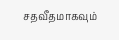சதவீதமாகவும்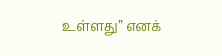உள்ளது” எனக்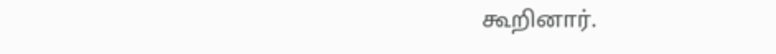கூறினார்.